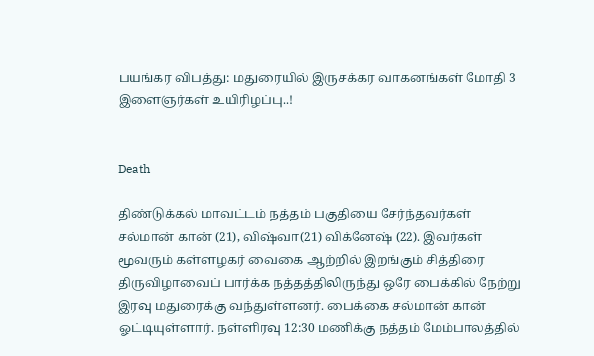பயங்கர விபத்து: மதுரையில் இருசக்கர வாகனங்கள் மோதி 3 இளைஞர்கள் உயிரிழப்பு..!


Death

திண்டுக்கல் மாவட்டம் நத்தம் பகுதியை சேர்ந்தவர்கள் சல்மான் கான் (21), விஷ்வா(21) விக்னேஷ் (22). இவர்கள் மூவரும் கள்ளழகர் வைகை ஆற்றில் இறங்கும் சித்திரை திருவிழாவைப் பார்க்க நத்தத்திலிருந்து ஒரே பைக்கில் நேற்று இரவு மதுரைக்கு வந்துள்ளனர். பைக்கை சல்மான் கான் ஓட்டியுள்ளார். நள்ளிரவு 12:30 மணிக்கு நத்தம் மேம்பாலத்தில்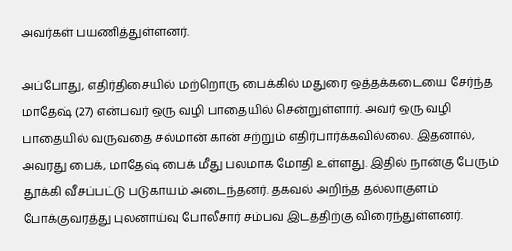அவர்கள் பயணித்துள்ளனர்.

அப்போது, எதிர்திசையில் மற்றொரு பைக்கில் மதுரை ஒத்தக்கடையை சேர்ந்த மாதேஷ் (27) என்பவர் ஒரு வழி பாதையில் சென்றுள்ளார். அவர் ஒரு வழி பாதையில் வருவதை சல்மான் கான் சற்றும் எதிர்பார்க்கவில்லை. இதனால், அவரது பைக், மாதேஷ் பைக் மீது பலமாக மோதி உள்ளது. இதில் நான்கு பேரும் தூக்கி வீசப்பட்டு படுகாயம் அடைந்தனர். தகவல் அறிந்த தல்லாகுளம் போக்குவரத்து புலனாய்வு போலீசார் சம்பவ இடத்திற்கு விரைந்துள்ளனர்.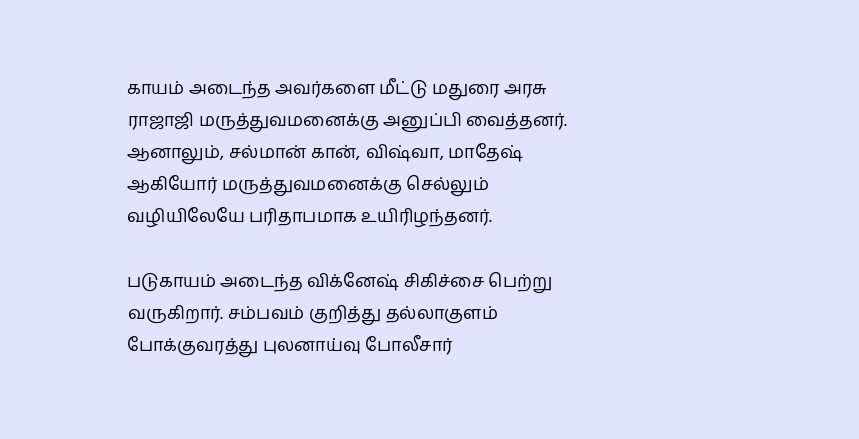காயம் அடைந்த அவர்களை மீட்டு மதுரை அரசு ராஜாஜி மருத்துவமனைக்கு அனுப்பி வைத்தனர். ஆனாலும், சல்மான் கான், விஷ்வா, மாதேஷ் ஆகியோர் மருத்துவமனைக்கு செல்லும் வழியிலேயே பரிதாபமாக உயிரிழந்தனர்.

படுகாயம் அடைந்த விக்னேஷ் சிகிச்சை பெற்று வருகிறார். சம்பவம் குறித்து தல்லாகுளம் போக்குவரத்து புலனாய்வு போலீசார்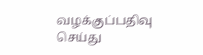வழக்குப்பதிவு செய்து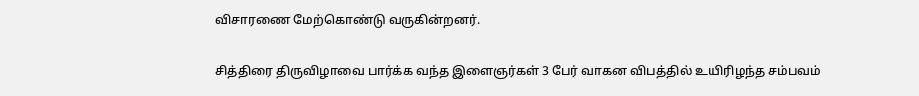விசாரணை மேற்கொண்டு வருகின்றனர்.

சித்திரை திருவிழாவை பார்க்க வந்த இளைஞர்கள் 3 பேர் வாகன விபத்தில் உயிரிழந்த சம்பவம்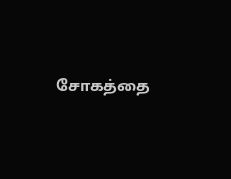சோகத்தை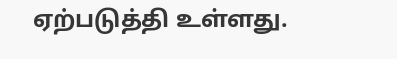ஏற்படுத்தி உள்ளது.